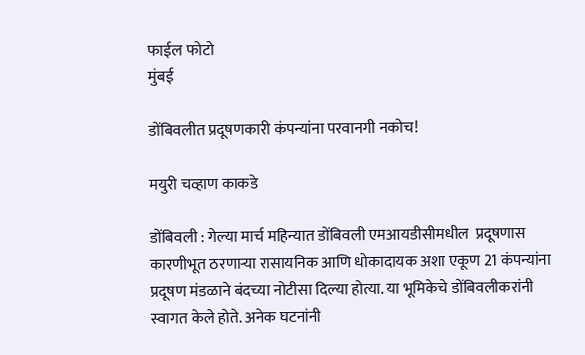फाईल फोटो
मुंबई

डोंबिवलीत प्रदूषणकारी कंपन्यांना परवानगी नकोच!

मयुरी चव्हाण काकडे

डोंबिवली : गेल्या मार्च महिन्यात डोंबिवली एमआयडीसीमधील  प्रदूषणास कारणीभूत ठरणाऱ्या रासायनिक आणि धोकादायक अशा एकूण 21 कंपन्यांना प्रदूषण मंडळाने बंदच्या नोटीसा दिल्या होत्या. या भूमिकेचे डोंबिवलीकरांनी स्वागत केले होते. अनेक घटनांनी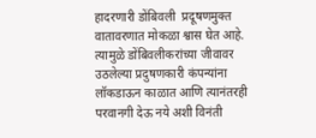हादरणारी डोंबिवली  प्रदूषणमुक्त वातावरणात मोकळा श्वास घेत आहे. त्यामुळे डोंबिवलीकरांच्या जीवावर उठलेल्या प्रदुषणकारी कंपन्यांना लॉकडाऊन काळात आणि त्यानंतरही परवानगी देऊ नये अशी विनंती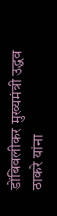डोंबिवलीकर मुख्यमंत्री उद्धव ठाकरे यांना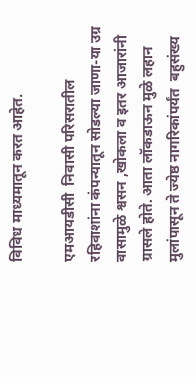विविध माध्यमातून करत आहेत.

एमआयडीसी  निवासी परिसरातील रहिवाशांना कंपन्यातून सोडल्या जाणा-या उग्र वासामुळे श्वसन ,खोकला व इतर आजारांनी ग्रासले होते. आता लॉकडाऊन मुळे लहान मुलांपासून ते ज्येष्ठ नागरिकांपर्यंत  बहुसंख्य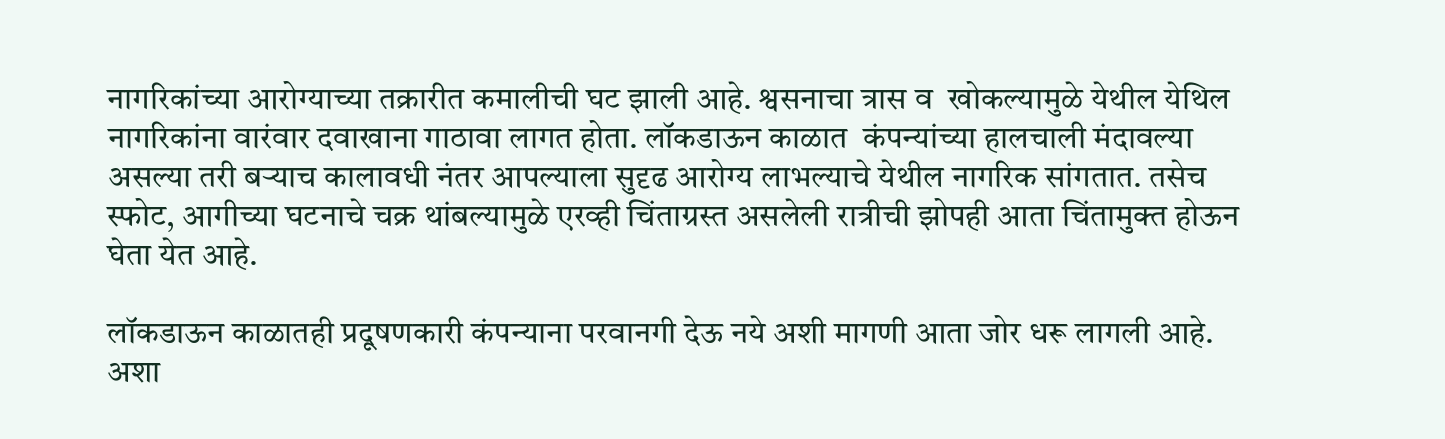नागरिकांच्या आरोग्याच्या तक्रारीत कमालीची घट झाली आहे. श्वसनाचा त्रास व  खोकल्यामुळे येथील येथिल नागरिकांना वारंवार दवाखाना गाठावा लागत होता. लॉकडाऊन काळात  कंपन्यांच्या हालचाली मंदावल्या असल्या तरी बऱ्याच कालावधी नंतर आपल्याला सुदृढ आरोग्य लाभल्याचे येथील नागरिक सांगतात. तसेच स्फोट, आगीच्या घटनाचे चक्र थांबल्यामुळे एरव्ही चिंताग्रस्त असलेली रात्रीची झोपही आता चिंतामुक्त होऊन घेता येत आहे.

लॉकडाऊन काळातही प्रदूषणकारी कंपन्याना परवानगी देऊ नये अशी मागणी आता जोर धरू लागली आहे. अशा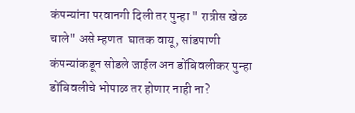कंपन्यांना परवानगी दिली तर पुन्हा " रात्रीस खेळ चाले" असे म्हणत  घातक वायू, सांडपाणी कंपन्यांकडून सोडले जाईल अन डोंबिवलीकर पुन्हा डोंबिवलीचे भोपाळ तर होणार नाही ना?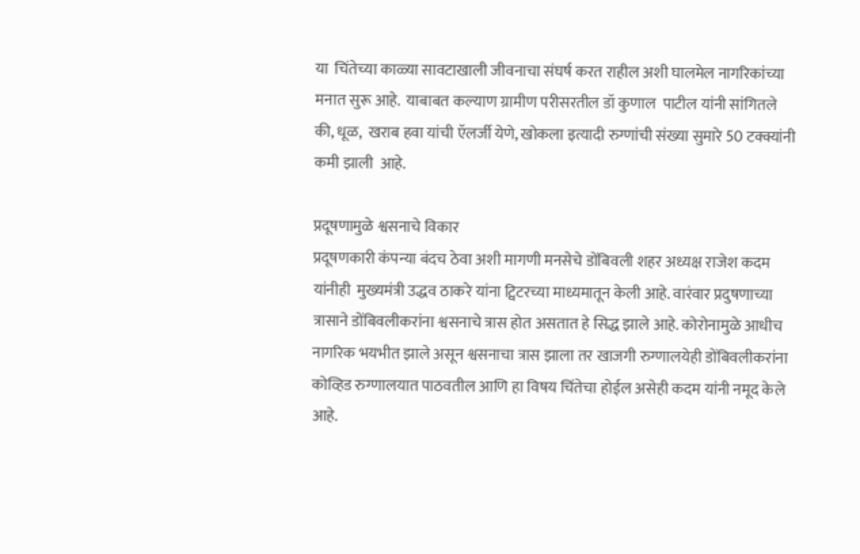या  चिंतेच्या काळ्या सावटाखाली जीवनाचा संघर्ष करत राहील अशी घालमेल नागरिकांच्या मनात सुरू आहे.  याबाबत कल्याण ग्रामीण परीसरतील डॉ कुणाल  पाटील यांनी सांगितले की, धूळ,  खराब हवा यांची ऍलर्जी येणे, खोकला इत्यादी रुग्णांची संख्या सुमारे 50 टक्क्यांनी  कमी झाली  आहे.

प्रदूषणामुळे श्वसनाचे विकार
प्रदूषणकारी कंपन्या बंदच ठेवा अशी मागणी मनसेचे डोंबिवली शहर अध्यक्ष राजेश कदम यांनीही  मुख्यमंत्री उद्धव ठाकरे यांना ट्विटरच्या माध्यमातून केली आहे. वारंवार प्रदुषणाच्या त्रासाने डोंबिवलीकरांना श्वसनाचे त्रास होत असतात हे सिद्ध झाले आहे. कोरोनामुळे आधीच  नागरिक भयभीत झाले असून श्वसनाचा त्रास झाला तर खाजगी रुग्णालयेही डोंबिवलीकरांना कोव्हिड रुग्णालयात पाठवतील आणि हा विषय चिंतेचा होईल असेही कदम यांनी नमूद केले आहे.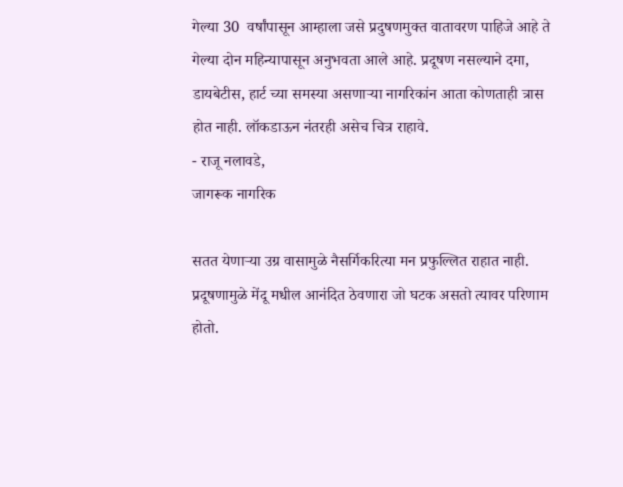गेल्या 30  वर्षांपासून आम्हाला जसे प्रदुषणमुक्त वातावरण पाहिजे आहे ते गेल्या दोन महिन्यापासून अनुभवता आले आहे. प्रदूषण नसल्याने दमा, डायबेटीस, हार्ट च्या समस्या असणाऱ्या नागरिकांन आता कोणताही त्रास होत नाही. लॉकडाऊन नंतरही असेच चित्र राहावे.
- राजू नलावडे,
जागरूक नागरिक

सतत येणाऱ्या उग्र वासामुळे नैसर्गिकरित्या मन प्रफुल्लित राहात नाही. प्रदूषणामुळे मेंदू मधील आनंदित ठेवणारा जो घटक असतो त्यावर परिणाम होतो.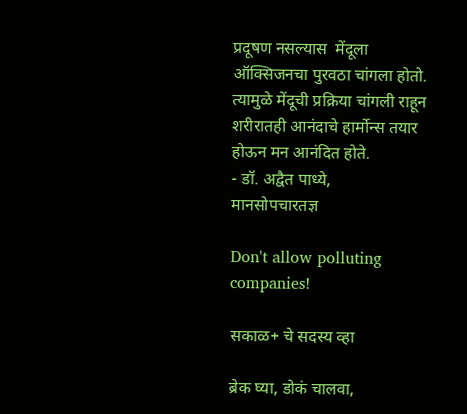प्रदूषण नसल्यास  मेंदूला ऑक्सिजनचा पुरवठा चांगला होतो. त्यामुळे मेंदूची प्रक्रिया चांगली राहून शरीरातही आनंदाचे हार्मोन्स तयार होऊन मन आनंदित होते.
- डॉ. अद्वैत पाध्ये,
मानसोपचारतज्ञ

Don't allow polluting companies!

सकाळ+ चे सदस्य व्हा

ब्रेक घ्या, डोकं चालवा,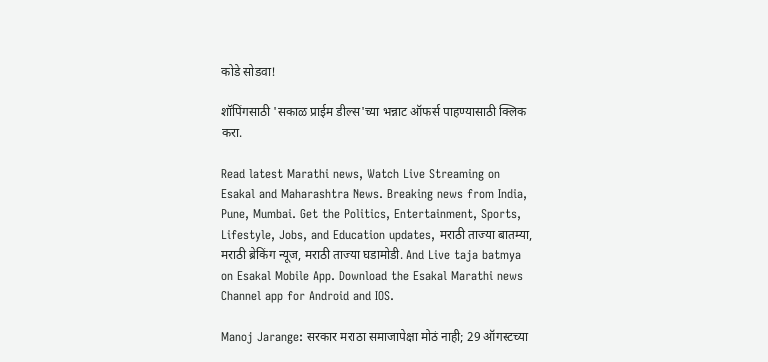कोडे सोडवा!

शॉपिंगसाठी 'सकाळ प्राईम डील्स'च्या भन्नाट ऑफर्स पाहण्यासाठी क्लिक करा.

Read latest Marathi news, Watch Live Streaming on Esakal and Maharashtra News. Breaking news from India, Pune, Mumbai. Get the Politics, Entertainment, Sports, Lifestyle, Jobs, and Education updates, मराठी ताज्या बातम्या, मराठी ब्रेकिंग न्यूज, मराठी ताज्या घडामोडी. And Live taja batmya on Esakal Mobile App. Download the Esakal Marathi news Channel app for Android and IOS.

Manoj Jarange: सरकार मराठा समाजापेक्षा मोठं नाही; 29 ऑगस्टच्या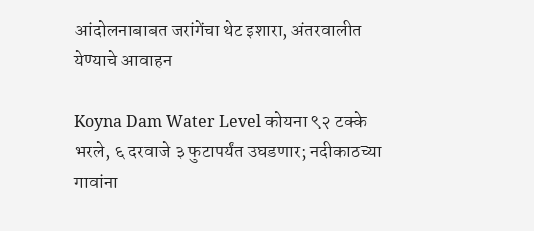आंदोलनाबाबत जरांगेंचा थेट इशारा, अंतरवालीत येण्याचे आवाहन

Koyna Dam Water Level कोयना ९२ टक्के भरले, ६ दरवाजे ३ फुटापर्यंत उघडणार; नदीकाठच्या गावांना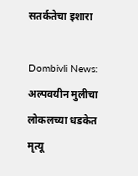सतर्कतेचा इशारा

Dombivli News: अल्पवयीन मुलीचा लोकलच्या धडकेत मृत्यू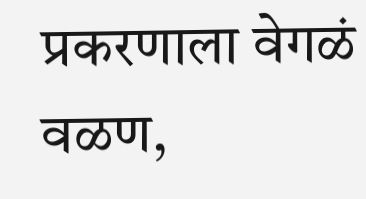प्रकरणाला वेगळं वळण,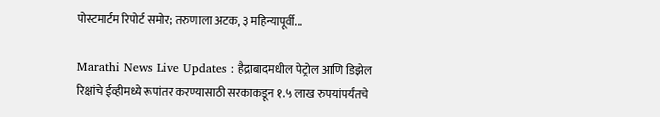पोस्टमार्टम रिपोर्ट समोर; तरुणाला अटक, ३ महिन्यापूर्वी...

Marathi News Live Updates : हैद्राबादमधील पेट्रोल आणि डिझेल रिक्षांचे ईव्हीमध्ये रूपांतर करण्यासाठी सरकाकडून १.५ लाख रुपयांपर्यंतचे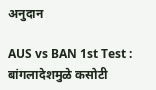अनुदान

AUS vs BAN 1st Test : बांगलादेशमुळे कसोटी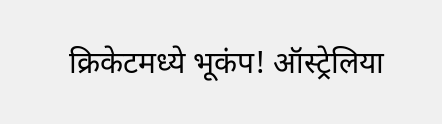क्रिकेटमध्ये भूकंप! ऑस्ट्रेलिया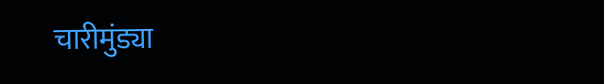चारीमुंड्या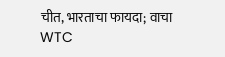चीत, भारताचा फायदा; वाचा WTC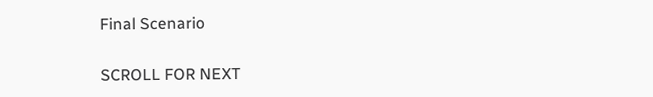Final Scenario

SCROLL FOR NEXT